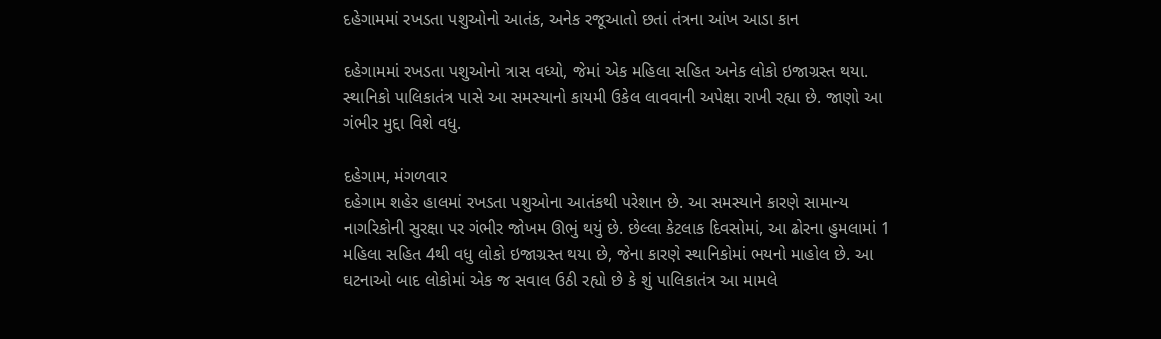દહેગામમાં રખડતા પશુઓનો આતંક, અનેક રજૂઆતો છતાં તંત્રના આંખ આડા કાન

દહેગામમાં રખડતા પશુઓનો ત્રાસ વધ્યો, જેમાં એક મહિલા સહિત અનેક લોકો ઇજાગ્રસ્ત થયા. સ્થાનિકો પાલિકાતંત્ર પાસે આ સમસ્યાનો કાયમી ઉકેલ લાવવાની અપેક્ષા રાખી રહ્યા છે. જાણો આ ગંભીર મુદ્દા વિશે વધુ.

દહેગામ, મંગળવાર
દહેગામ શહેર હાલમાં રખડતા પશુઓના આતંકથી પરેશાન છે. આ સમસ્યાને કારણે સામાન્ય નાગરિકોની સુરક્ષા પર ગંભીર જોખમ ઊભું થયું છે. છેલ્લા કેટલાક દિવસોમાં, આ ઢોરના હુમલામાં 1 મહિલા સહિત 4થી વધુ લોકો ઇજાગ્રસ્ત થયા છે, જેના કારણે સ્થાનિકોમાં ભયનો માહોલ છે. આ ઘટનાઓ બાદ લોકોમાં એક જ સવાલ ઉઠી રહ્યો છે કે શું પાલિકાતંત્ર આ મામલે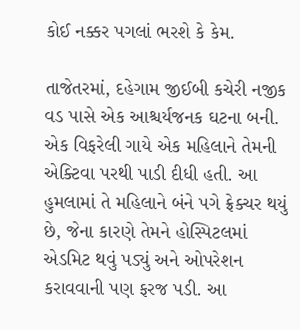કોઈ નક્કર પગલાં ભરશે કે કેમ.

તાજેતરમાં, દહેગામ જીઈબી કચેરી નજીક વડ પાસે એક આશ્ચર્યજનક ઘટના બની. એક વિફરેલી ગાયે એક મહિલાને તેમની એક્ટિવા પરથી પાડી દીધી હતી. આ હુમલામાં તે મહિલાને બંને પગે ફ્રેક્ચર થયું છે, જેના કારણે તેમને હોસ્પિટલમાં એડમિટ થવું પડ્યું અને ઓપરેશન કરાવવાની પણ ફરજ પડી. આ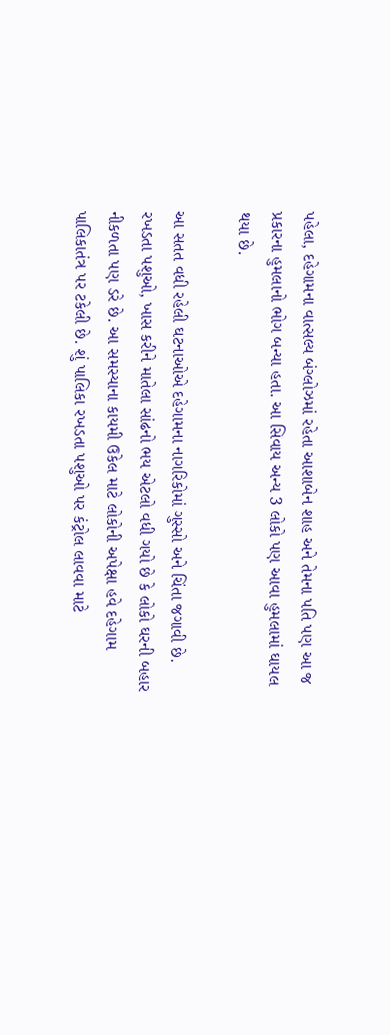પહેલા, દહેગામના વાત્સલ્ય બંગ્લોઝમાં રહેતા આશાબેન શાહ અને તેમના પતિ પણ આ જ પ્રકારના હુમલાનો ભોગ બન્યા હતા. આ સિવાય અન્ય 3 લોકો પણ આવા હુમલામાં ઘાયલ થયા છે.

આ સતત વધી રહેલી ઘટનાઓએ દહેગામના નાગરિકોમાં ગુસ્સો અને ચિંતા જગાવી છે. રખડતા પશુઓ, ખાસ કરીને માતેલા સાંઢનો ભય એટલો વધી ગયો છે કે લોકો ઘરની બહાર નીકળતા પણ ડરે છે. આ સમસ્યાના કાયમી ઉકેલ માટે લોકોની અપેક્ષા હવે દહેગામ પાલિકાતંત્ર પર ટકેલી છે. શું પાલિકા રખડતા પશુઓ પર કંટ્રોલ લાવવા માટે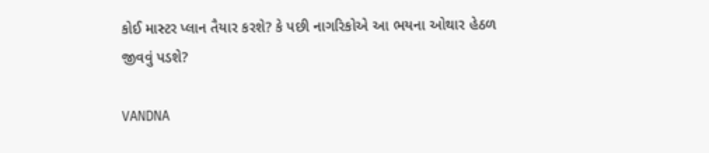કોઈ માસ્ટર પ્લાન તૈયાર કરશે? કે પછી નાગરિકોએ આ ભયના ઓથાર હેઠળ જીવવું પડશે?

VANDNA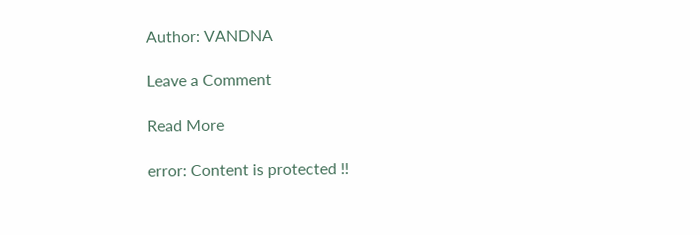Author: VANDNA

Leave a Comment

Read More

error: Content is protected !!